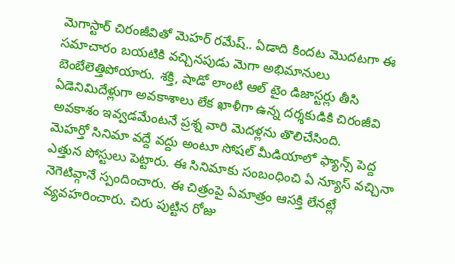మెగాస్టార్ చిరంజీవితో మెహర్ రమేష్.. ఏడాది కిందట మొదటగా ఈ సమాచారం బయటికి వచ్చినపుడు మెగా అభిమానులు బెంబేలెత్తిపోయారు. శక్తి, షాడో లాంటి ఆల్ టైం డిజాస్టర్లు తీసి ఏడెనిమిదేళ్లుగా అవకాశాలు లేక ఖాళీగా ఉన్న దర్శకుడికి చిరంజీవి అవకాశం ఇవ్వడమేంటనే ప్రశ్న వారి మెదళ్లను తొలిచేసింది.
మెహర్తో సినిమా వద్దే వద్దు అంటూ సోషల్ మీడియాలో ఫ్యాన్స్ పెద్ద ఎత్తున పోస్టులు పెట్టారు. ఈ సినిమాకు సంబంధించి ఏ న్యూస్ వచ్చినా నెగెటివ్గానే స్పందించారు. ఈ చిత్రంపై ఏమాత్రం ఆసక్తి లేనట్లే వ్యవహరించారు. చిరు పుట్టిన రోజు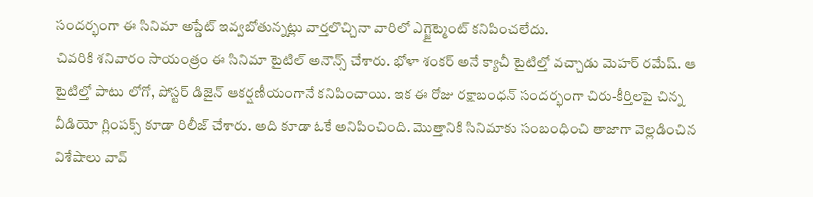సందర్భంగా ఈ సినిమా అప్డేట్ ఇవ్వబోతున్నట్లు వార్తలొచ్చినా వారిలో ఎగ్జైట్మెంట్ కనిపించలేదు.
చివరికి శనివారం సాయంత్రం ఈ సినిమా టైటిల్ అనౌన్స్ చేశారు. భోళా శంకర్ అనే క్యాచీ టైటిల్తో వచ్చాడు మెహర్ రమేష్. ఆ టైటిల్తో పాటు లోగో, పోస్టర్ డిజైన్ ఆకర్షణీయంగానే కనిపించాయి. ఇక ఈ రోజు రక్షాబంధన్ సందర్భంగా చిరు-కీర్తిలపై చిన్న వీడియో గ్లింపక్స్ కూడా రిలీజ్ చేశారు. అది కూడా ఓకే అనిపించింది. మొత్తానికి సినిమాకు సంబంధించి తాజాగా వెల్లడించిన విశేషాలు వావ్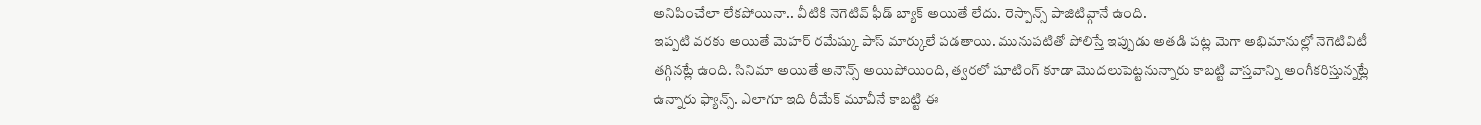అనిపించేలా లేకపోయినా.. వీటికి నెగెటివ్ ఫీడ్ బ్యాక్ అయితే లేదు. రెస్పాన్స్ పాజిటివ్గానే ఉంది.
ఇప్పటి వరకు అయితే మెహర్ రమేష్కు పాస్ మార్కులే పడతాయి. మునుపటితో పోలిస్తే ఇప్పుడు అతడి పట్ల మెగా అభిమానుల్లో నెగెటివిటీ తగ్గినట్లే ఉంది. సినిమా అయితే అనౌన్స్ అయిపోయింది, త్వరలో షూటింగ్ కూడా మొదలుపెట్టనున్నారు కాబట్టి వాస్తవాన్ని అంగీకరిస్తున్నట్లే ఉన్నారు ఫ్యాన్స్. ఎలాగూ ఇది రీమేక్ మూవీనే కాబట్టి ఈ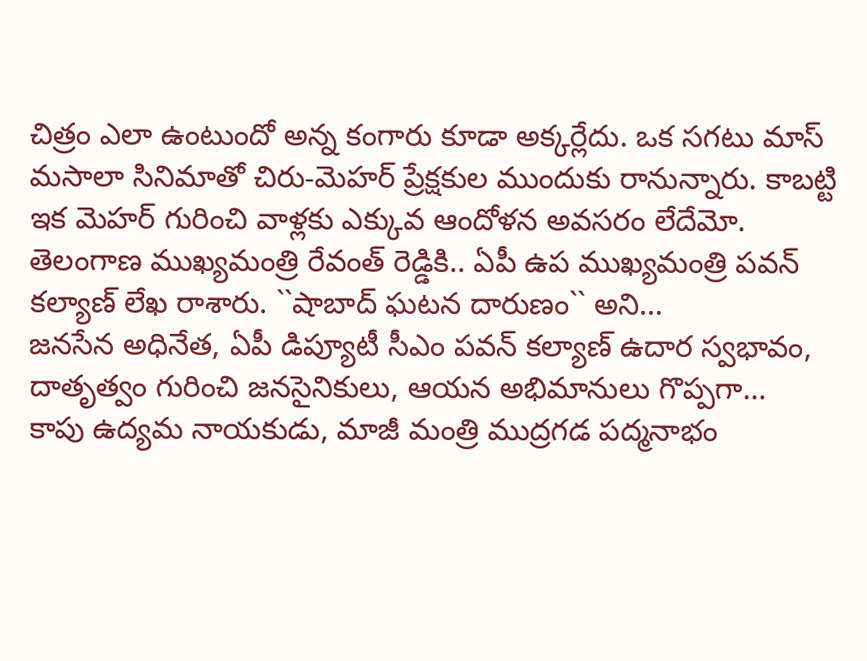చిత్రం ఎలా ఉంటుందో అన్న కంగారు కూడా అక్కర్లేదు. ఒక సగటు మాస్ మసాలా సినిమాతో చిరు-మెహర్ ప్రేక్షకుల ముందుకు రానున్నారు. కాబట్టి ఇక మెహర్ గురించి వాళ్లకు ఎక్కువ ఆందోళన అవసరం లేదేమో.
తెలంగాణ ముఖ్యమంత్రి రేవంత్ రెడ్డికి.. ఏపీ ఉప ముఖ్యమంత్రి పవన్ కల్యాణ్ లేఖ రాశారు. ``షాబాద్ ఘటన దారుణం`` అని…
జనసేన అధినేత, ఏపీ డిప్యూటీ సీఎం పవన్ కల్యాణ్ ఉదార స్వభావం, దాతృత్వం గురించి జనసైనికులు, ఆయన అభిమానులు గొప్పగా…
కాపు ఉద్యమ నాయకుడు, మాజీ మంత్రి ముద్రగడ పద్మనాభం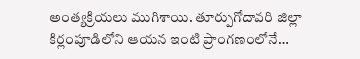అంత్యక్రియలు ముగిశాయి. తూర్పుగోదావరి జిల్లా కిర్లంపూడిలోని ఆయన ఇంటి ప్రాంగణంలోనే…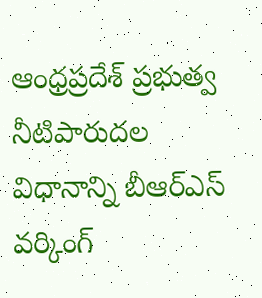ఆంధ్రప్రదేశ్ ప్రభుత్వ నీటిపారుదల విధానాన్ని బీఆర్ఎస్ వర్కింగ్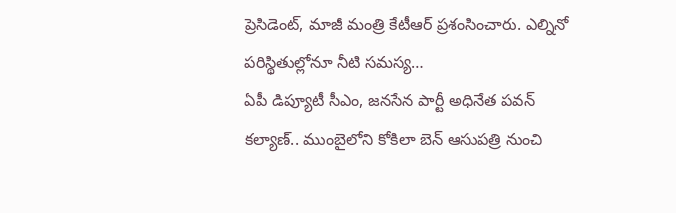ప్రెసిడెంట్, మాజీ మంత్రి కేటీఆర్ ప్రశంసించారు. ఎల్నినో పరిస్థితుల్లోనూ నీటి సమస్య…
ఏపీ డిప్యూటీ సీఎం, జనసేన పార్టీ అధినేత పవన్ కల్యాణ్.. ముంబైలోని కోకిలా బెన్ ఆసుపత్రి నుంచి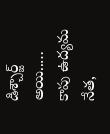డిశ్చార్జ్ అయి..…
కాపు ఉద్యమ నేత,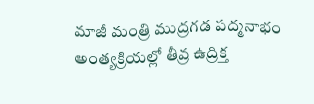మాజీ మంత్రి ముద్రగడ పద్మనాభం అంత్యక్రియల్లో తీవ్ర ఉద్రిక్త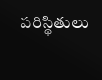పరిస్థితులు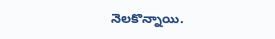నెలకొన్నాయి.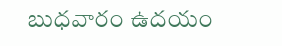బుధవారం ఉదయం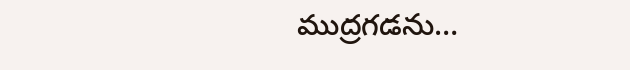ముద్రగడను…